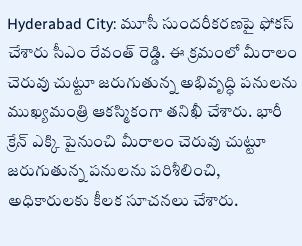Hyderabad City: మూసీ సుందరీకరణపై ఫోకస్ చేశారు సీఎం రేవంత్ రెడ్డి. ఈ క్రమంలో మీరాలం చెరువు చుట్టూ జరుగుతున్న అభివృద్ధి పనులను ముఖ్యమంత్రి ఆకస్మికంగా తనిఖీ చేశారు. భారీ క్రేన్ ఎక్కి పైనుంచి మీరాలం చెరువు చుట్టూ జరుగుతున్న పనులను పరిశీలించి, అధికారులకు కీలక సూచనలు చేశారు.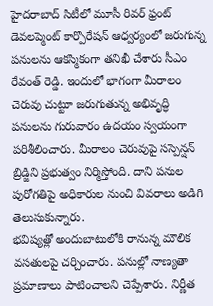హైదరాబాద్ సిటీలో మూసీ రివర్ ఫ్రంట్ డెవలప్మెంట్ కార్పొరేషన్ ఆధ్వర్యంలో జరుగున్న పనులను ఆకస్మికంగా తనిఖీ చేశారు సీఎం రేవంత్ రెడ్డి. ఇందులో భాగంగా మీరాలం చెరువు చుట్టూ జరుగుతున్న అభివృద్ధి పనులను గురువారం ఉదయం స్వయంగా పరిశీలించారు. మీరాలం చెరువుపై సస్పెన్షన్ బ్రిడ్జిని ప్రభుత్వం నిర్మిస్తోంది. దాని పనుల పురోగతిపై అధికారుల నుంచి వివరాలు అడిగి తెలుసుకున్నారు.
భవిష్యత్లో అందుబాటులోకి రానున్న మౌలిక వసతులపై చర్చించారు. పనుల్లో నాణ్యతా ప్రమాణాలు పాటించాలని చెప్పేశారు. నిర్ణీత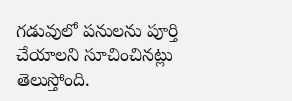గడువులో పనులను పూర్తి చేయాలని సూచించినట్లు తెలుస్తోంది.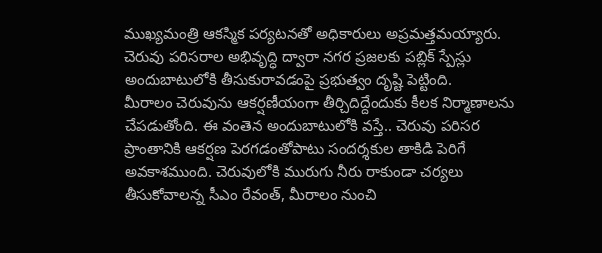ముఖ్యమంత్రి ఆకస్మిక పర్యటనతో అధికారులు అప్రమత్తమయ్యారు. చెరువు పరిసరాల అభివృద్ధి ద్వారా నగర ప్రజలకు పబ్లిక్ స్పేస్లు అందుబాటులోకి తీసుకురావడంపై ప్రభుత్వం దృష్టి పెట్టింది.
మీరాలం చెరువును ఆకర్షణీయంగా తీర్చిదిద్దేందుకు కీలక నిర్మాణాలను చేపడుతోంది. ఈ వంతెన అందుబాటులోకి వస్తే.. చెరువు పరిసర ప్రాంతానికి ఆకర్షణ పెరగడంతోపాటు సందర్శకుల తాకిడి పెరిగే అవకాశముంది. చెరువులోకి మురుగు నీరు రాకుండా చర్యలు తీసుకోవాలన్న సీఎం రేవంత్, మీరాలం నుంచి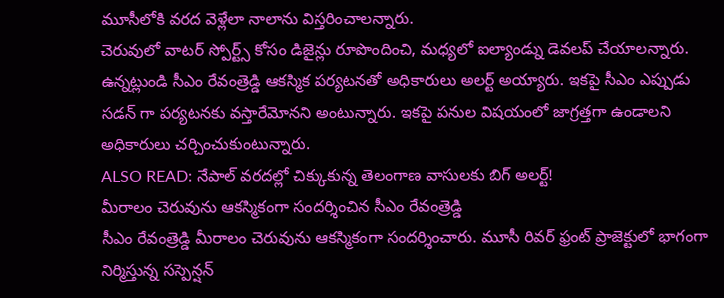మూసీలోకి వరద వెళ్లేలా నాలాను విస్తరించాలన్నారు.
చెరువులో వాటర్ స్పోర్ట్స్ కోసం డిజైన్లు రూపొందించి, మధ్యలో ఐల్యాండ్ను డెవలప్ చేయాలన్నారు. ఉన్నట్లుండి సీఎం రేవంత్రెడ్డి ఆకస్మిక పర్యటనతో అధికారులు అలర్ట్ అయ్యారు. ఇకపై సీఎం ఎప్పుడు సడన్ గా పర్యటనకు వస్తారేమోనని అంటున్నారు. ఇకపై పనుల విషయంలో జాగ్రత్తగా ఉండాలని అధికారులు చర్చించుకుంటున్నారు.
ALSO READ: నేపాల్ వరదల్లో చిక్కుకున్న తెలంగాణ వాసులకు బిగ్ అలర్ట్!
మీరాలం చెరువును ఆకస్మికంగా సందర్శించిన సీఎం రేవంత్రెడ్డి
సీఎం రేవంత్రెడ్డి మీరాలం చెరువును ఆకస్మికంగా సందర్శించారు. మూసీ రివర్ ఫ్రంట్ ప్రాజెక్టులో భాగంగా నిర్మిస్తున్న సస్పెన్షన్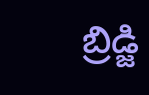బ్రిడ్జి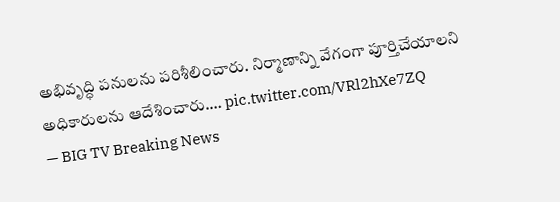అభివృద్ధి పనులను పరిశీలించారు. నిర్మాణాన్ని వేగంగా పూర్తిచేయాలని అధికారులను ఆదేశించారు.… pic.twitter.com/VRl2hXe7ZQ
— BIG TV Breaking News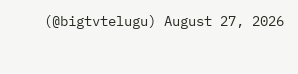(@bigtvtelugu) August 27, 2026